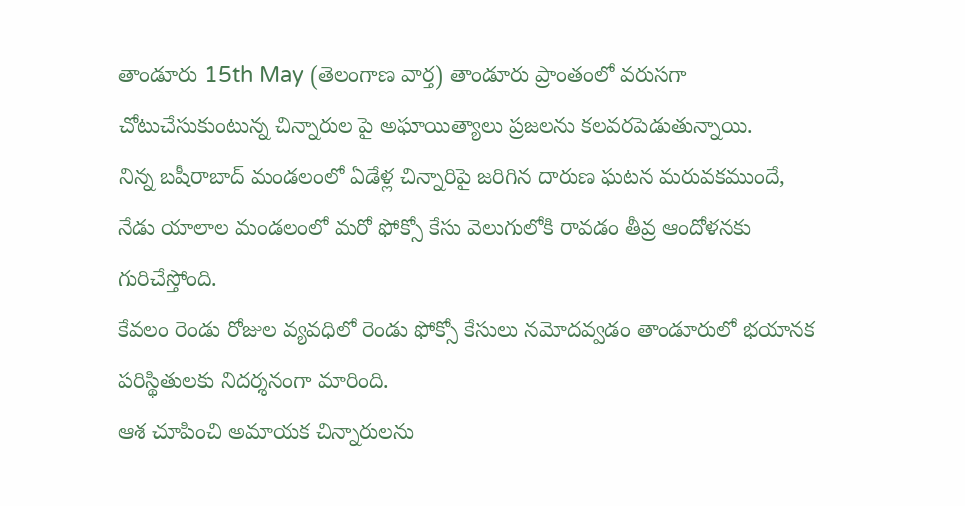తాండూరు 15th May (తెలంగాణ వార్త) తాండూరు ప్రాంతంలో వరుసగా చోటుచేసుకుంటున్న చిన్నారుల పై అఘాయిత్యాలు ప్రజలను కలవరపెడుతున్నాయి.
నిన్న బషీరాబాద్ మండలంలో ఏడేళ్ల చిన్నారిపై జరిగిన దారుణ ఘటన మరువకముందే, నేడు యాలాల మండలంలో మరో ఫోక్సో కేసు వెలుగులోకి రావడం తీవ్ర ఆందోళనకు గురిచేస్తోంది.
కేవలం రెండు రోజుల వ్యవధిలో రెండు ఫోక్సో కేసులు నమోదవ్వడం తాండూరులో భయానక పరిస్థితులకు నిదర్శనంగా మారింది.
ఆశ చూపించి అమాయక చిన్నారులను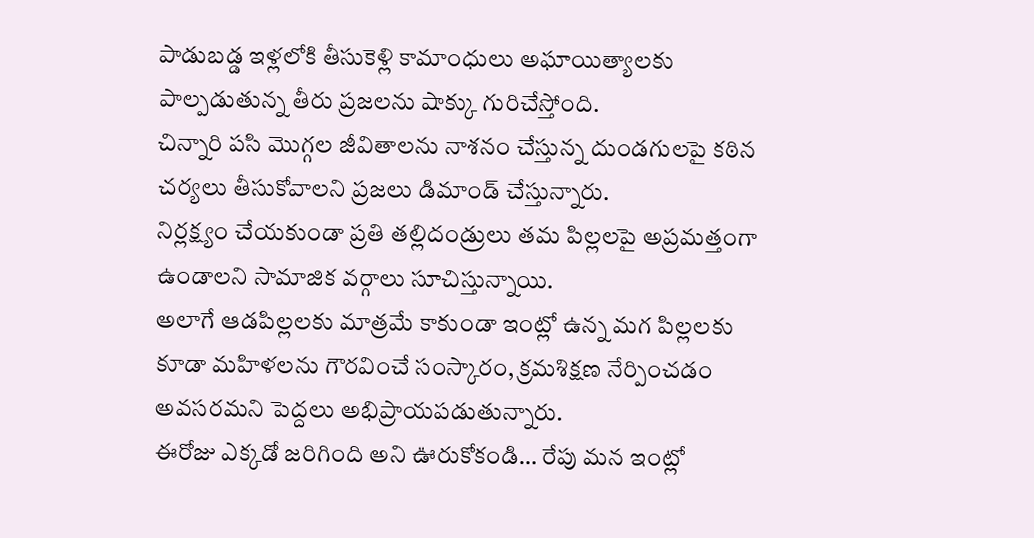పాడుబడ్డ ఇళ్లలోకి తీసుకెళ్లి కామాంధులు అఘాయిత్యాలకు పాల్పడుతున్న తీరు ప్రజలను షాక్కు గురిచేస్తోంది.
చిన్నారి పసి మొగ్గల జీవితాలను నాశనం చేస్తున్న దుండగులపై కఠిన చర్యలు తీసుకోవాలని ప్రజలు డిమాండ్ చేస్తున్నారు.
నిర్లక్ష్యం చేయకుండా ప్రతి తల్లిదండ్రులు తమ పిల్లలపై అప్రమత్తంగా ఉండాలని సామాజిక వర్గాలు సూచిస్తున్నాయి.
అలాగే ఆడపిల్లలకు మాత్రమే కాకుండా ఇంట్లో ఉన్న మగ పిల్లలకు కూడా మహిళలను గౌరవించే సంస్కారం, క్రమశిక్షణ నేర్పించడం అవసరమని పెద్దలు అభిప్రాయపడుతున్నారు.
ఈరోజు ఎక్కడో జరిగింది అని ఊరుకోకండి… రేపు మన ఇంట్లో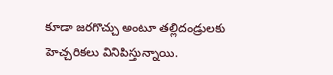కూడా జరగొచ్చు అంటూ తల్లిదండ్రులకు హెచ్చరికలు వినిపిస్తున్నాయి.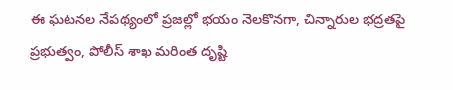ఈ ఘటనల నేపథ్యంలో ప్రజల్లో భయం నెలకొనగా, చిన్నారుల భద్రతపై ప్రభుత్వం, పోలీస్ శాఖ మరింత దృష్టి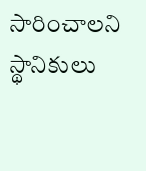సారించాలని స్థానికులు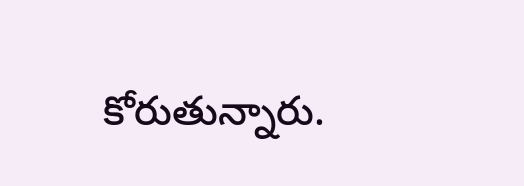కోరుతున్నారు.